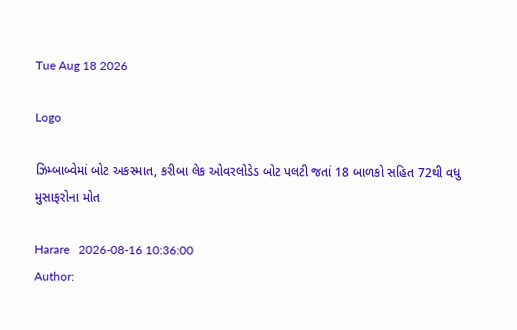Tue Aug 18 2026

Logo

ઝિમ્બાબ્વેમાં બોટ અકસ્માત, કરીબા લેક ઓવરલોડેડ બોટ પલટી જતાં 18 બાળકો સહિત 72થી વધુ મુસાફરોના મોત

Harare   2026-08-16 10:36:00
Author: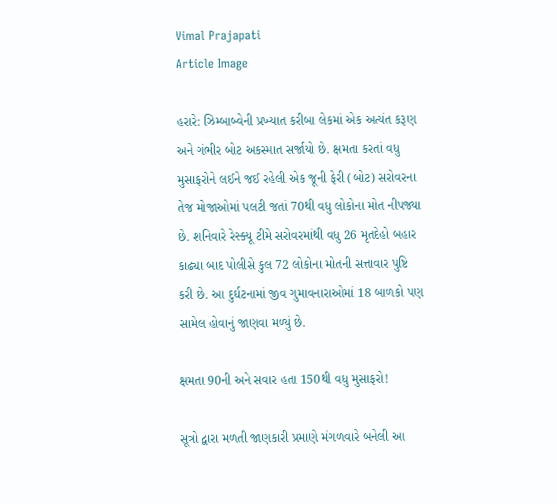Vimal Prajapati
Article Image

હરારે: ઝિમ્બાબ્વેની પ્રખ્યાત કરીબા લેકમાં એક અત્યંત કરૂણ અને ગંભીર બોટ અકસ્માત સર્જાયો છે. ક્ષમતા કરતાં વધુ મુસાફરોને લઈને જઈ રહેલી એક જૂની ફેરી (બોટ) સરોવરના તેજ મોજાઓમાં પલટી જતાં 70થી વધુ લોકોના મોત નીપજ્યા છે. શનિવારે રેસ્ક્યૂ ટીમે સરોવરમાંથી વધુ 26 મૃતદેહો બહાર કાઢ્યા બાદ પોલીસે કુલ 72 લોકોના મોતની સત્તાવાર પુષ્ટિ કરી છે. આ દુર્ઘટનામાં જીવ ગુમાવનારાઓમાં 18 બાળકો પણ સામેલ હોવાનું જાણવા મળ્યું છે.

ક્ષમતા 90ની અને સવાર હતા 150થી વધુ મુસાફરો!

સૂત્રો દ્વારા મળતી જાણકારી પ્રમાણે મંગળવારે બનેલી આ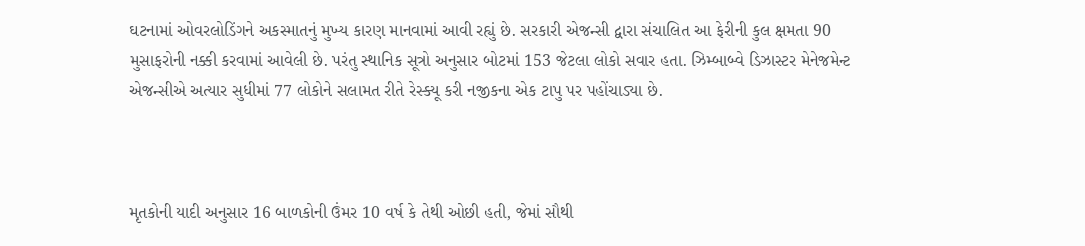ઘટનામાં ઓવરલોડિંગને અકસ્માતનું મુખ્ય કારણ માનવામાં આવી રહ્યું છે. સરકારી એજન્સી દ્વારા સંચાલિત આ ફેરીની કુલ ક્ષમતા 90 મુસાફરોની નક્કી કરવામાં આવેલી છે. પરંતુ સ્થાનિક સૂત્રો અનુસાર બોટમાં 153 જેટલા લોકો સવાર હતા. ઝિમ્બાબ્વે ડિઝાસ્ટર મેનેજમેન્ટ એજન્સીએ અત્યાર સુધીમાં 77 લોકોને સલામત રીતે રેસ્ક્યૂ કરી નજીકના એક ટાપુ પર પહોંચાડ્યા છે.



મૃતકોની યાદી અનુસાર 16 બાળકોની ઉંમર 10 વર્ષ કે તેથી ઓછી હતી, જેમાં સૌથી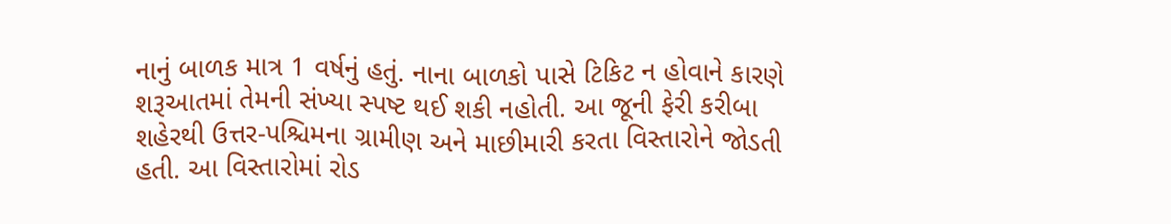નાનું બાળક માત્ર 1 વર્ષનું હતું. નાના બાળકો પાસે ટિકિટ ન હોવાને કારણે શરૂઆતમાં તેમની સંખ્યા સ્પષ્ટ થઈ શકી નહોતી. આ જૂની ફેરી કરીબા શહેરથી ઉત્તર-પશ્ચિમના ગ્રામીણ અને માછીમારી કરતા વિસ્તારોને જોડતી હતી. આ વિસ્તારોમાં રોડ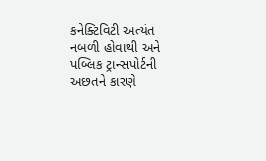કનેક્ટિવિટી અત્યંત નબળી હોવાથી અને પબ્લિક ટ્રાન્સપોર્ટની અછતને કારણે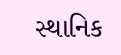સ્થાનિક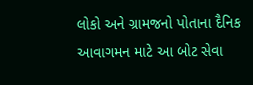લોકો અને ગ્રામજનો પોતાના દૈનિક આવાગમન માટે આ બોટ સેવા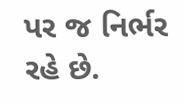પર જ નિર્ભર રહે છે.